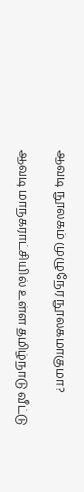ஆவடி நூலகம் முழுநேர நூலகமாகுமா?

ஆவடி மாநகராட்சியில் உள்ள தமிழ்நாடு வீட்டு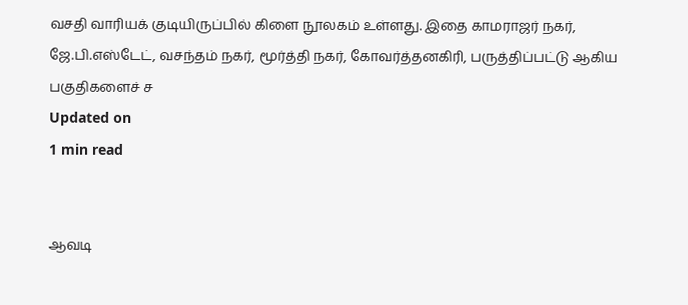வசதி வாரியக் குடியிருப்பில் கிளை நூலகம் உள்ளது. இதை காமராஜர் நகர், ஜே.பி.எஸ்டேட், வசந்தம் நகர், மூர்த்தி நகர், கோவர்த்தனகிரி, பருத்திப்பட்டு ஆகிய பகுதிகளைச் ச
Updated on
1 min read


ஆவடி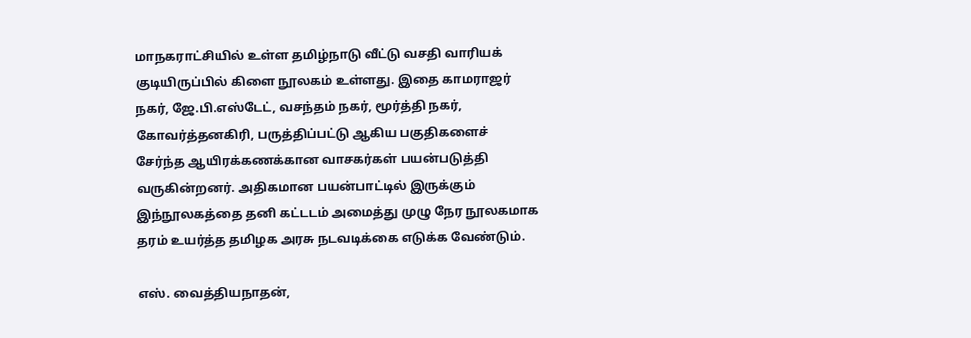மாநகராட்சியில் உள்ள தமிழ்நாடு வீட்டு வசதி வாரியக் குடியிருப்பில் கிளை நூலகம் உள்ளது. இதை காமராஜர் நகர், ஜே.பி.எஸ்டேட், வசந்தம் நகர், மூர்த்தி நகர், கோவர்த்தனகிரி, பருத்திப்பட்டு ஆகிய பகுதிகளைச் சேர்ந்த ஆயிரக்கணக்கான வாசகர்கள் பயன்படுத்தி வருகின்றனர். அதிகமான பயன்பாட்டில் இருக்கும் இந்நூலகத்தை தனி கட்டடம் அமைத்து முழு நேர நூலகமாக தரம் உயர்த்த தமிழக அரசு நடவடிக்கை எடுக்க வேண்டும்.

எஸ். வைத்தியநாதன்,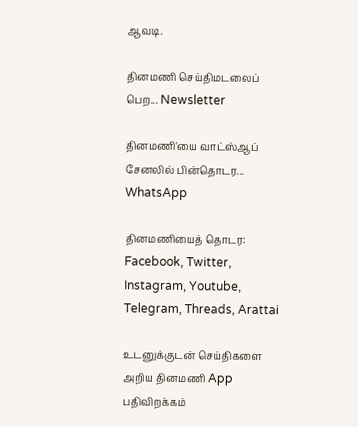ஆவடி.

தினமணி செய்திமடலைப் பெற... Newsletter

தினமணி'யை வாட்ஸ்ஆப் சேனலில் பின்தொடர... WhatsApp

தினமணியைத் தொடர: Facebook, Twitter, Instagram, Youtube, Telegram, Threads, Arattai

உடனுக்குடன் செய்திகளை அறிய தினமணி App பதிவிறக்கம்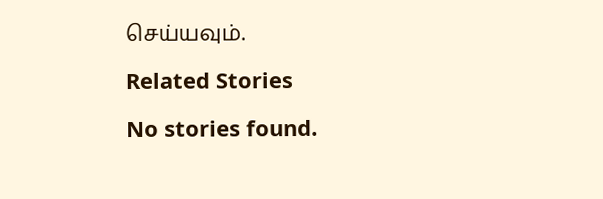செய்யவும்.

Related Stories

No stories found.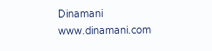Dinamani
www.dinamani.com